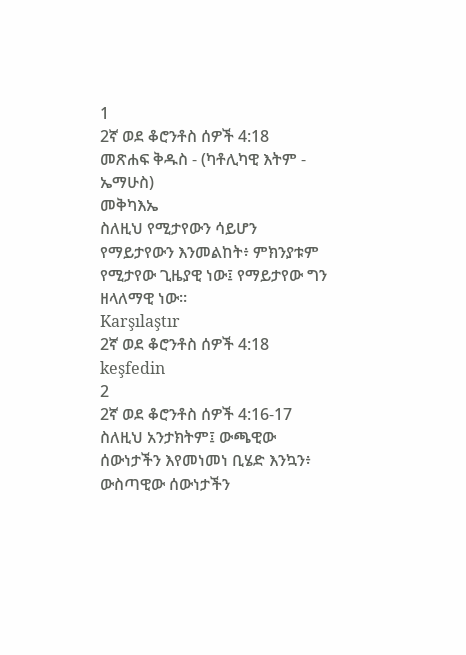1
2ኛ ወደ ቆሮንቶስ ሰዎች 4:18
መጽሐፍ ቅዱስ - (ካቶሊካዊ እትም - ኤማሁስ)
መቅካእኤ
ስለዚህ የሚታየውን ሳይሆን የማይታየውን እንመልከት፥ ምክንያቱም የሚታየው ጊዜያዊ ነው፤ የማይታየው ግን ዘላለማዊ ነው።
Karşılaştır
2ኛ ወደ ቆሮንቶስ ሰዎች 4:18 keşfedin
2
2ኛ ወደ ቆሮንቶስ ሰዎች 4:16-17
ስለዚህ አንታክትም፤ ውጫዊው ሰውነታችን እየመነመነ ቢሄድ እንኳን፥ ውስጣዊው ሰውነታችን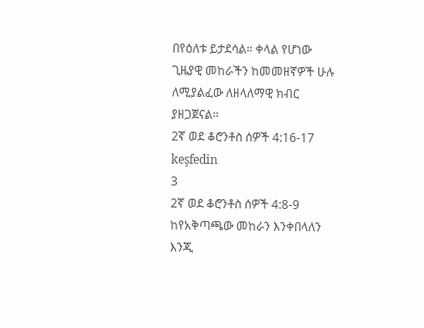በየዕለቱ ይታደሳል። ቀላል የሆነው ጊዜያዊ መከራችን ከመመዘኛዎች ሁሉ ለሚያልፈው ለዘላለማዊ ክብር ያዘጋጀናል።
2ኛ ወደ ቆሮንቶስ ሰዎች 4:16-17 keşfedin
3
2ኛ ወደ ቆሮንቶስ ሰዎች 4:8-9
ከየአቅጣጫው መከራን እንቀበላለን እንጂ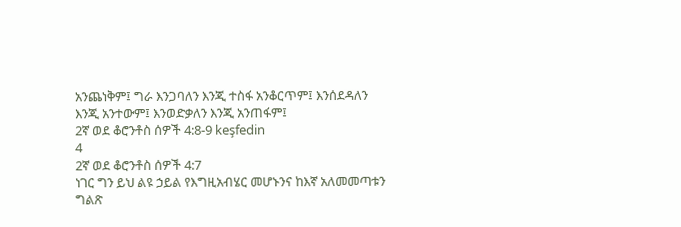አንጨነቅም፤ ግራ እንጋባለን እንጂ ተስፋ አንቆርጥም፤ እንሰደዳለን እንጂ አንተውም፤ እንወድቃለን እንጂ አንጠፋም፤
2ኛ ወደ ቆሮንቶስ ሰዎች 4:8-9 keşfedin
4
2ኛ ወደ ቆሮንቶስ ሰዎች 4:7
ነገር ግን ይህ ልዩ ኃይል የእግዚአብሄር መሆኑንና ከእኛ አለመመጣቱን ግልጽ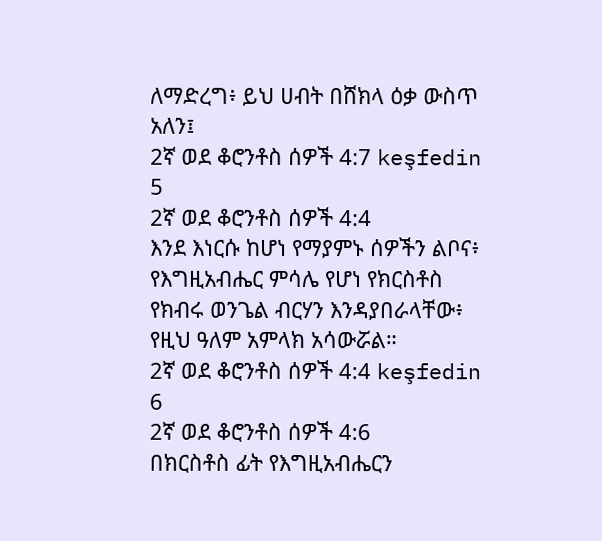ለማድረግ፥ ይህ ሀብት በሸክላ ዕቃ ውስጥ አለን፤
2ኛ ወደ ቆሮንቶስ ሰዎች 4:7 keşfedin
5
2ኛ ወደ ቆሮንቶስ ሰዎች 4:4
እንደ እነርሱ ከሆነ የማያምኑ ሰዎችን ልቦና፥ የእግዚአብሔር ምሳሌ የሆነ የክርስቶስ የክብሩ ወንጌል ብርሃን እንዳያበራላቸው፥ የዚህ ዓለም አምላክ አሳውሯል።
2ኛ ወደ ቆሮንቶስ ሰዎች 4:4 keşfedin
6
2ኛ ወደ ቆሮንቶስ ሰዎች 4:6
በክርስቶስ ፊት የእግዚአብሔርን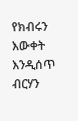የክብሩን እውቀት እንዲሰጥ ብርሃን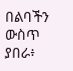በልባችን ውስጥ ያበራ፥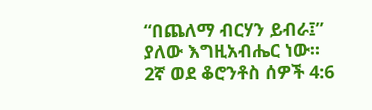“በጨለማ ብርሃን ይብራ፤” ያለው እግዚአብሔር ነው።
2ኛ ወደ ቆሮንቶስ ሰዎች 4:6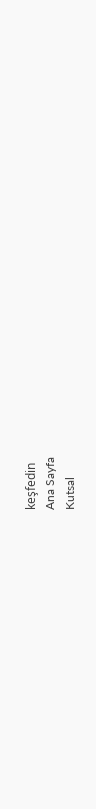keşfedin
Ana Sayfa
Kutsal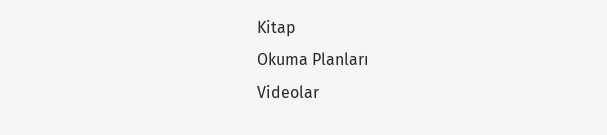Kitap
Okuma Planları
Videolar